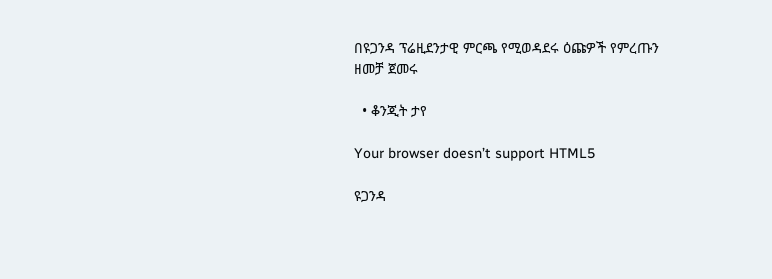በዩጋንዳ ፕሬዚደንታዊ ምርጫ የሚወዳደሩ ዕጩዎች የምረጡን ዘመቻ ጀመሩ

  • ቆንጂት ታየ

Your browser doesn’t support HTML5

ዩጋንዳ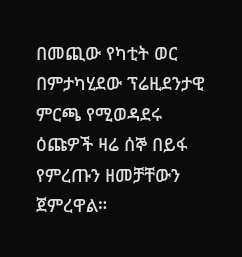በመጪው የካቲት ወር በምታካሂደው ፕሬዚደንታዊ ምርጫ የሚወዳደሩ ዕጩዎች ዛሬ ሰኞ በይፋ የምረጡን ዘመቻቸውን ጀምረዋል።